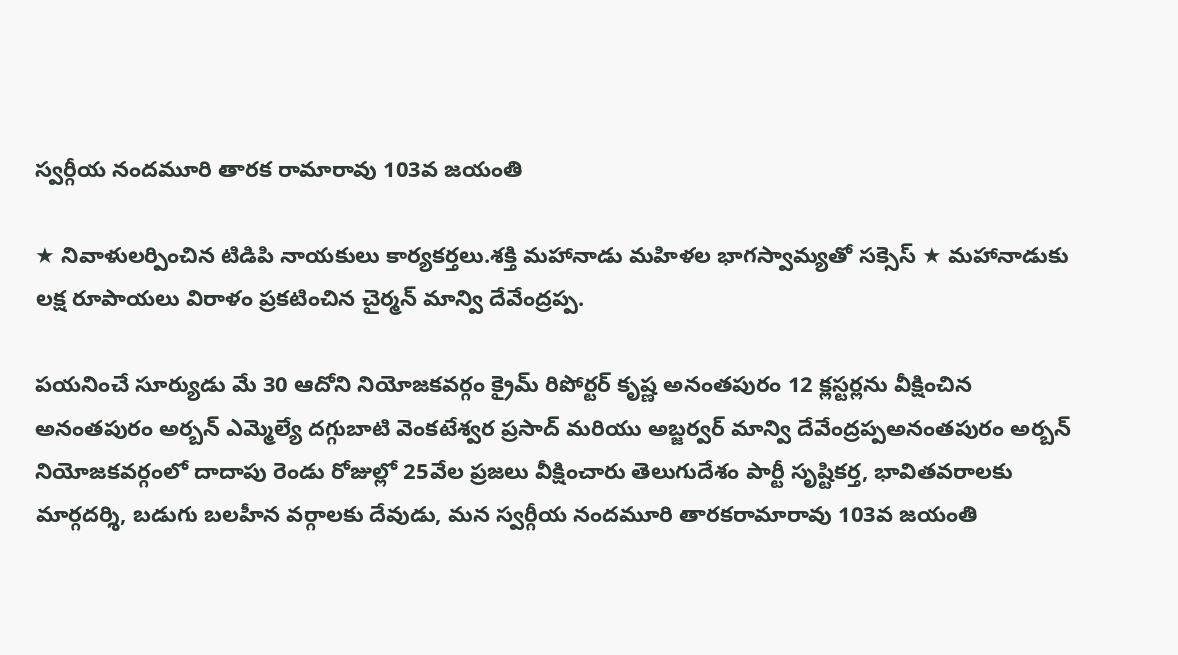స్వర్గీయ నందమూరి తారక రామారావు 103వ జయంతి

★ నివాళులర్పించిన టిడిపి నాయకులు కార్యకర్తలు.శక్తి మహానాడు మహిళల భాగస్వామ్యతో సక్సెస్ ★ మహానాడుకు లక్ష రూపాయలు విరాళం ప్రకటించిన చైర్మన్ మాన్వి దేవేంద్రప్ప.

పయనించే సూర్యుడు మే 30 ఆదోని నియోజకవర్గం క్రైమ్ రిపోర్టర్ కృష్ణ అనంతపురం 12 క్లస్టర్లను వీక్షించిన అనంతపురం అర్బన్ ఎమ్మెల్యే దగ్గుబాటి వెంకటేశ్వర ప్రసాద్ మరియు అబ్జర్వర్ మాన్వి దేవేంద్రప్పఅనంతపురం అర్బన్ నియోజకవర్గంలో దాదాపు రెండు రోజుల్లో 25వేల ప్రజలు వీక్షించారు తెలుగుదేశం పార్టీ సృష్టికర్త, భావితవరాలకు మార్గదర్శి, బడుగు బలహీన వర్గాలకు దేవుడు, మన స్వర్గీయ నందమూరి తారకరామారావు 103వ జయంతి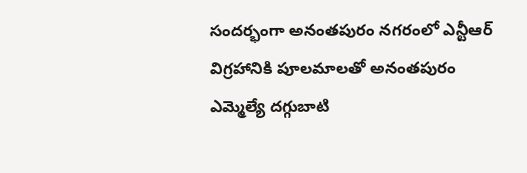సందర్భంగా అనంతపురం నగరంలో ఎన్టీఆర్ విగ్రహానికి పూలమాలతో అనంతపురం ఎమ్మెల్యే దగ్గుబాటి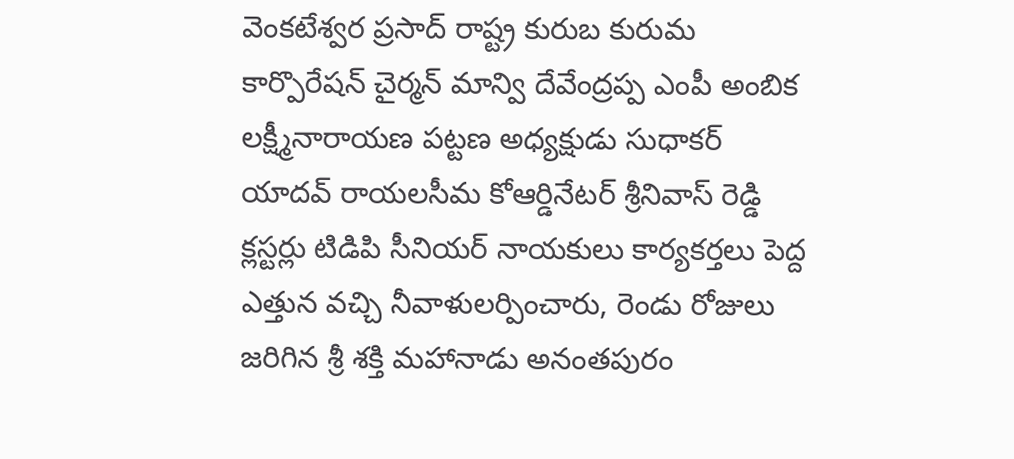వెంకటేశ్వర ప్రసాద్ రాష్ట్ర కురుబ కురుమ కార్పొరేషన్ చైర్మన్ మాన్వి దేవేంద్రప్ప ఎంపీ అంబిక లక్ష్మీనారాయణ పట్టణ అధ్యక్షుడు సుధాకర్ యాదవ్ రాయలసీమ కోఆర్డినేటర్ శ్రీనివాస్ రెడ్డి క్లస్టర్లు టిడిపి సీనియర్ నాయకులు కార్యకర్తలు పెద్ద ఎత్తున వచ్చి నీవాళులర్పించారు, రెండు రోజులు జరిగిన శ్రీ శక్తి మహానాడు అనంతపురం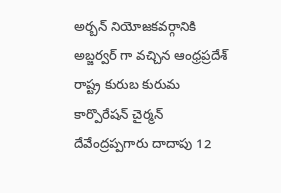అర్బన్ నియోజకవర్గానికి అబ్జర్వర్ గా వచ్చిన ఆంధ్రప్రదేశ్ రాష్ట్ర కురుబ కురుమ కార్పొరేషన్ చైర్మన్ దేవేంద్రప్పగారు దాదాపు 12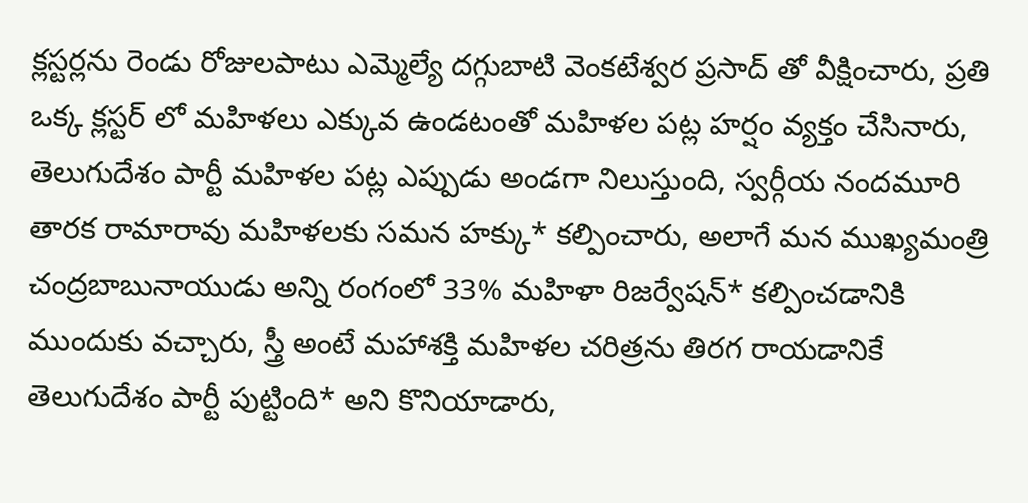క్లస్టర్లను రెండు రోజులపాటు ఎమ్మెల్యే దగ్గుబాటి వెంకటేశ్వర ప్రసాద్ తో వీక్షించారు, ప్రతి ఒక్క క్లస్టర్ లో మహిళలు ఎక్కువ ఉండటంతో మహిళల పట్ల హర్షం వ్యక్తం చేసినారు, తెలుగుదేశం పార్టీ మహిళల పట్ల ఎప్పుడు అండగా నిలుస్తుంది, స్వర్గీయ నందమూరి తారక రామారావు మహిళలకు సమన హక్కు* కల్పించారు, అలాగే మన ముఖ్యమంత్రి చంద్రబాబునాయుడు అన్ని రంగంలో 33% మహిళా రిజర్వేషన్* కల్పించడానికి ముందుకు వచ్చారు, స్త్రీ అంటే మహాశక్తి మహిళల చరిత్రను తిరగ రాయడానికే తెలుగుదేశం పార్టీ పుట్టింది* అని కొనియాడారు,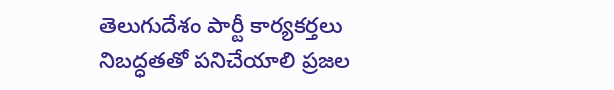తెలుగుదేశం పార్టీ కార్యకర్తలు నిబద్ధతతో పనిచేయాలి ప్రజల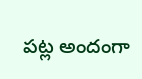పట్ల అందంగా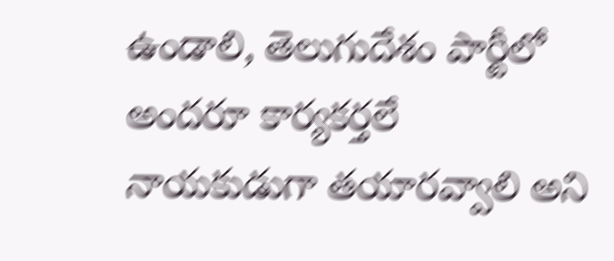ఉండాలి, తెలుగుదేశం పార్టీలో అందరూ కార్యకర్తలే నాయకుడుగా తయారవ్వాలి అని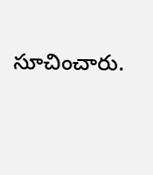సూచించారు.